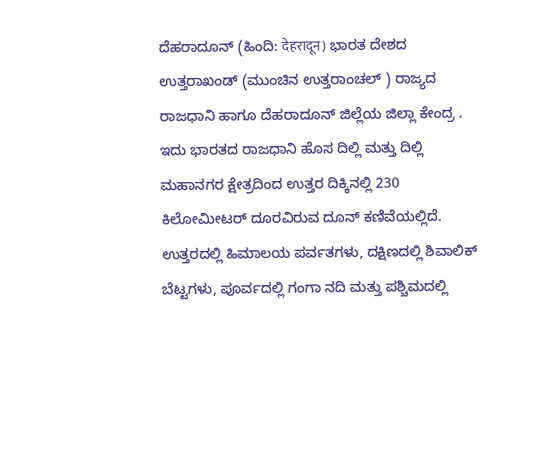ದೆಹರಾದೂನ್‌ (ಹಿಂದಿ: देहरादून) ಭಾರತ ದೇಶದ ಉತ್ತರಾಖಂಡ್‌ (ಮುಂಚಿನ ಉತ್ತರಾಂಚಲ್‌ ) ರಾಜ್ಯದ ರಾಜಧಾನಿ ಹಾಗೂ ದೆಹರಾದೂನ್‌ ಜಿಲ್ಲೆಯ ಜಿಲ್ಲಾ ಕೇಂದ್ರ . ಇದು ಭಾರತದ ರಾಜಧಾನಿ ಹೊಸ ದಿಲ್ಲಿ ಮತ್ತು ದಿಲ್ಲಿ ಮಹಾನಗರ ಕ್ಷೇತ್ರದಿಂದ ಉತ್ತರ ದಿಕ್ಕಿನಲ್ಲಿ 230 ಕಿಲೋಮೀಟರ್‌ ದೂರವಿರುವ ದೂನ್‌ ಕಣಿವೆಯಲ್ಲಿದೆ. ಉತ್ತರದಲ್ಲಿ ಹಿಮಾಲಯ ಪರ್ವತಗಳು, ದಕ್ಷಿಣದಲ್ಲಿ ಶಿವಾಲಿಕ್‌ ಬೆಟ್ಟಗಳು, ಪೂರ್ವದಲ್ಲಿ ಗಂಗಾ ನದಿ ಮತ್ತು ಪಶ್ಚಿಮದಲ್ಲಿ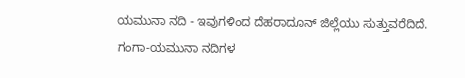ಯಮುನಾ ನದಿ - ಇವುಗಳಿಂದ ದೆಹರಾದೂನ್‌ ಜಿಲ್ಲೆಯು ಸುತ್ತುವರೆದಿದೆ. ಗಂಗಾ-ಯಮುನಾ ನದಿಗಳ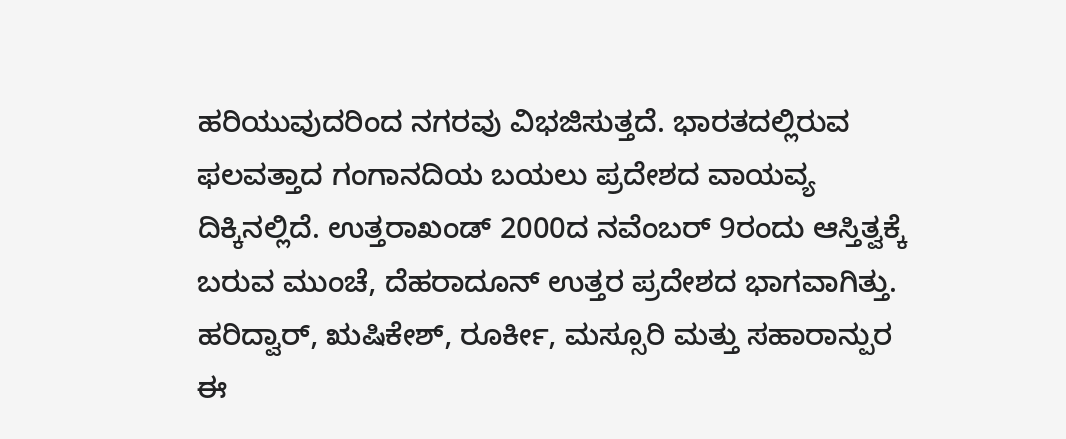ಹರಿಯುವುದರಿಂದ ನಗರವು ವಿಭಜಿಸುತ್ತದೆ. ಭಾರತದಲ್ಲಿರುವ ಫಲವತ್ತಾದ ಗಂಗಾನದಿಯ ಬಯಲು ಪ್ರದೇಶದ ವಾಯವ್ಯ ದಿಕ್ಕಿನಲ್ಲಿದೆ. ಉತ್ತರಾಖಂಡ್‌ 2000ದ ನವೆಂಬರ್‌ 9ರಂದು ಆಸ್ತಿತ್ವಕ್ಕೆ ಬರುವ ಮುಂಚೆ, ದೆಹರಾದೂನ್‌ ಉತ್ತರ ಪ್ರದೇಶದ ಭಾಗವಾಗಿತ್ತು. ಹರಿದ್ವಾರ್‌, ಋಷಿಕೇಶ್‌, ರೂರ್ಕೀ, ಮಸ್ಸೂರಿ ಮತ್ತು ಸಹಾರಾನ್ಪುರ ಈ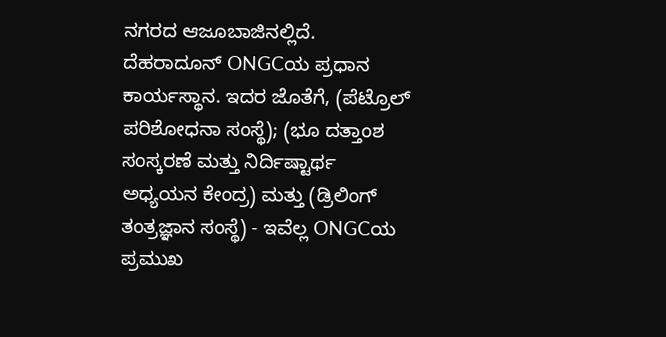ನಗರದ ಆಜೂಬಾಜಿನಲ್ಲಿದೆ. ದೆಹರಾದೂನ್‌ ONGCಯ ಪ್ರಧಾನ ಕಾರ್ಯಸ್ಥಾನ. ಇದರ ಜೊತೆಗೆ, (ಪೆಟ್ರೊಲ್‌ ಪರಿಶೋಧನಾ ಸಂಸ್ಥೆ); (ಭೂ ದತ್ತಾಂಶ ಸಂಸ್ಕರಣೆ ಮತ್ತು ನಿರ್ದಿಷ್ಟಾರ್ಥ ಅಧ್ಯಯನ ಕೇಂದ್ರ) ಮತ್ತು (ಡ್ರಿಲಿಂಗ್‌ ತಂತ್ರಜ್ಞಾನ ಸಂಸ್ಥೆ) - ಇವೆಲ್ಲ ONGCಯ ಪ್ರಮುಖ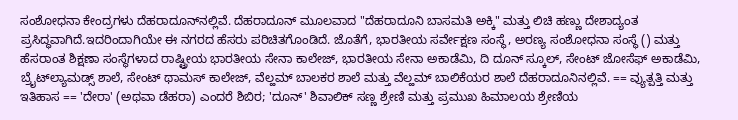ಸಂಶೋಧನಾ ಕೇಂದ್ರಗಳು ದೆಹರಾದೂನ್‌ನಲ್ಲಿವೆ. ದೆಹರಾದೂನ್‌ ಮೂಲವಾದ "ದೆಹರಾದೂನಿ ಬಾಸಮತಿ ಅಕ್ಕಿ" ಮತ್ತು ಲಿಚಿ ಹಣ್ಣು ದೇಶಾದ್ಯಂತ ಪ್ರಸಿದ್ಧವಾಗಿದೆ.ಇದರಿಂದಾಗಿಯೇ ಈ ನಗರದ ಹೆಸರು ಪರಿಚಿತಗೊಂಡಿದೆ. ಜೊತೆಗೆ, ಭಾರತೀಯ ಸರ್ವೇಕ್ಷಣ ಸಂಸ್ಥೆ, ಅರಣ್ಯ ಸಂಶೋಧನಾ ಸಂಸ್ಥೆ () ಮತ್ತು ಹೆಸರಾಂತ ಶಿಕ್ಷಣಾ ಸಂಸ್ಥೆಗಳಾದ ರಾಷ್ಟ್ರೀಯ ಭಾರತೀಯ ಸೇನಾ ಕಾಲೇಜ್‌, ಭಾರತೀಯ ಸೇನಾ ಅಕಾಡೆಮಿ, ದಿ ದೂನ್‌ ಸ್ಕೂಲ್‌, ಸೇಂಟ್‌ ಜೋಸೆಫ್‌ ಅಕಾಡೆಮಿ, ಬ್ರೈಟ್‌ಲ್ಯಾಮಡ್ಸ್‌ ಶಾಲೆ, ಸೇಂಟ್‌ ಥಾಮಸ್ ಕಾಲೇಜ್‌, ವೆಲ್ಹಮ್‌ ಬಾಲಕರ ಶಾಲೆ ಮತ್ತು ವೆಲ್ಹಮ್‌ ಬಾಲಿಕೆಯರ ಶಾಲೆ ದೆಹರಾದೂನಿನಲ್ಲಿವೆ. == ವ್ಯುತ್ಪತ್ತಿ ಮತ್ತು ಇತಿಹಾಸ == 'ದೇರಾ' (ಅಥವಾ ಡೆಹರಾ) ಎಂದರೆ ಶಿಬಿರ; 'ದೂನ್‌' ಶಿವಾಲಿಕ್‌ ಸಣ್ಣ ಶ್ರೇಣಿ ಮತ್ತು ಪ್ರಮುಖ ಹಿಮಾಲಯ ಶ್ರೇಣಿಯ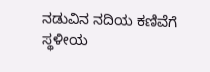ನಡುವಿನ ನದಿಯ ಕಣಿವೆಗೆ ಸ್ಥಳೀಯ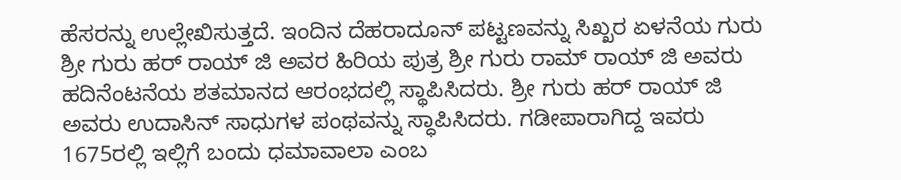ಹೆಸರನ್ನು ಉಲ್ಲೇಖಿಸುತ್ತದೆ. ಇಂದಿನ ದೆಹರಾದೂನ್‌ ಪಟ್ಟಣವನ್ನು ಸಿಖ್ಖರ ಏಳನೆಯ ಗುರು ಶ್ರೀ ಗುರು ಹರ್‌ ರಾಯ್‌ ಜಿ ಅವರ ಹಿರಿಯ ಪುತ್ರ ಶ್ರೀ ಗುರು ರಾಮ್‌ ರಾಯ್‌ ಜಿ ಅವರು ಹದಿನೆಂಟನೆಯ ಶತಮಾನದ ಆರಂಭದಲ್ಲಿ ಸ್ಥಾಪಿಸಿದರು. ಶ್ರೀ ಗುರು ಹರ್‌ ರಾಯ್‌ ಜಿ ಅವರು ಉದಾಸಿನ್‌ ಸಾಧುಗಳ ಪಂಥವನ್ನು ಸ್ಧಾಪಿಸಿದರು. ಗಡೀಪಾರಾಗಿದ್ದ ಇವರು 1675ರಲ್ಲಿ ಇಲ್ಲಿಗೆ ಬಂದು ಧಮಾವಾಲಾ ಎಂಬ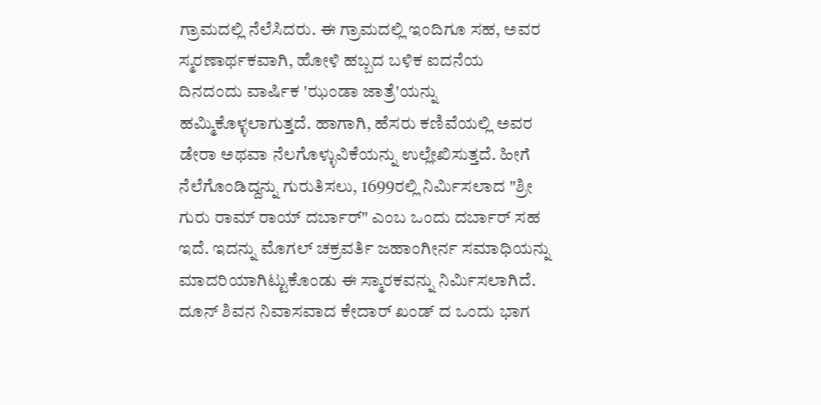ಗ್ರಾಮದಲ್ಲಿ ನೆಲೆಸಿದರು. ಈ ಗ್ರಾಮದಲ್ಲಿ ಇಂದಿಗೂ ಸಹ, ಅವರ ಸ್ಮರಣಾರ್ಥಕವಾಗಿ, ಹೋಳಿ ಹಬ್ಬದ ಬಳಿಕ ಐದನೆಯ ದಿನದಂದು ವಾರ್ಷಿಕ 'ಝಂಡಾ ಜಾತ್ರೆ'ಯನ್ನು ಹಮ್ಮಿಕೊಳ್ಳಲಾಗುತ್ತದೆ. ಹಾಗಾಗಿ, ಹೆಸರು ಕಣಿವೆಯಲ್ಲಿ ಅವರ ಡೇರಾ ಅಥವಾ ನೆಲಗೊಳ್ಳುವಿಕೆಯನ್ನು ಉಲ್ಲೇಖಿಸುತ್ತದೆ. ಹೀಗೆ ನೆಲೆಗೊಂಡಿದ್ದನ್ನು ಗುರುತಿಸಲು, 1699ರಲ್ಲಿ ನಿರ್ಮಿಸಲಾದ "ಶ್ರೀ ಗುರು ರಾಮ್‌ ರಾಯ್‌ ದರ್ಬಾರ್‌" ಎಂಬ ಒಂದು ದರ್ಬಾರ್‌ ಸಹ ಇದೆ. ಇದನ್ನು ಮೊಗಲ್‌ ಚಕ್ರವರ್ತಿ ಜಹಾಂಗೀರ್ನ ಸಮಾಧಿಯನ್ನು ಮಾದರಿಯಾಗಿಟ್ಟುಕೊಂಡು ಈ ಸ್ಮಾರಕವನ್ನು ನಿರ್ಮಿಸಲಾಗಿದೆ. ದೂನ್‌ ಶಿವನ ನಿವಾಸವಾದ ಕೇದಾರ್‌ ಖಂಡ್ ದ ಒಂದು ಭಾಗ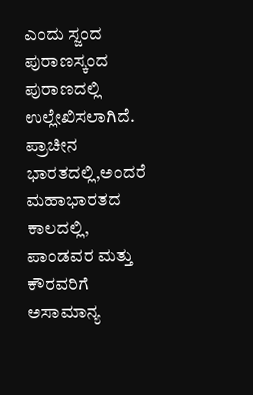ಎಂದು ಸ್ಜಂದ ಪುರಾಣಸ್ಕಂದ ಪುರಾಣದಲ್ಲಿ ಉಲ್ಲೇಖಿಸಲಾಗಿದೆ. ಪ್ರಾಚೀನ ಭಾರತದಲ್ಲಿ,ಅಂದರೆ ಮಹಾಭಾರತದ ಕಾಲದಲ್ಲಿ, ಪಾಂಡವರ ಮತ್ತು ಕೌರವರಿಗೆ ಅಸಾಮಾನ್ಯ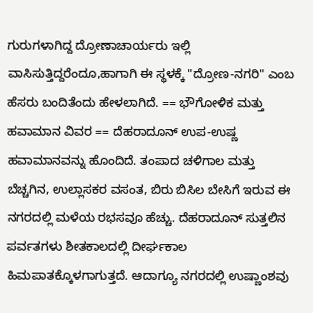ಗುರುಗಳಾಗಿದ್ದ ದ್ರೋಣಾಚಾರ್ಯರು ಇಲ್ಲಿ ವಾಸಿಸುತ್ತಿದ್ದರೆಂದೂ,ಹಾಗಾಗಿ ಈ ಸ್ಥಳಕ್ಕೆ "ದ್ರೋಣ-ನಗರಿ" ಎಂಬ ಹೆಸರು ಬಂದಿತೆಂದು ಹೇಳಲಾಗಿದೆ. == ಭೌಗೋಳಿಕ ಮತ್ತು ಹವಾಮಾನ ವಿವರ == ದೆಹರಾದೂನ್‌ ಉಪ-ಉಷ್ಣ ಹವಾಮಾನವನ್ನು ಹೊಂದಿದೆ. ತಂಪಾದ ಚಳಿಗಾಲ ಮತ್ತು ಬೆಚ್ಚಗಿನ, ಉಲ್ಲಾಸಕರ ವಸಂತ, ಬಿರು ಬಿಸಿಲ ಬೇಸಿಗೆ ಇರುವ ಈ ನಗರದಲ್ಲಿ ಮಳೆಯ ರಭಸವೂ ಹೆಚ್ಚು. ದೆಹರಾದೂನ್‌ ಸುತ್ತಲಿನ ಪರ್ವತಗಳು ಶೀತಕಾಲದಲ್ಲಿ ದೀರ್ಘಕಾಲ ಹಿಮಪಾತಕ್ಕೊಳಗಾಗುತ್ತದೆ. ಆದಾಗ್ಯೂ ನಗರದಲ್ಲಿ ಉಷ್ಣಾಂಶವು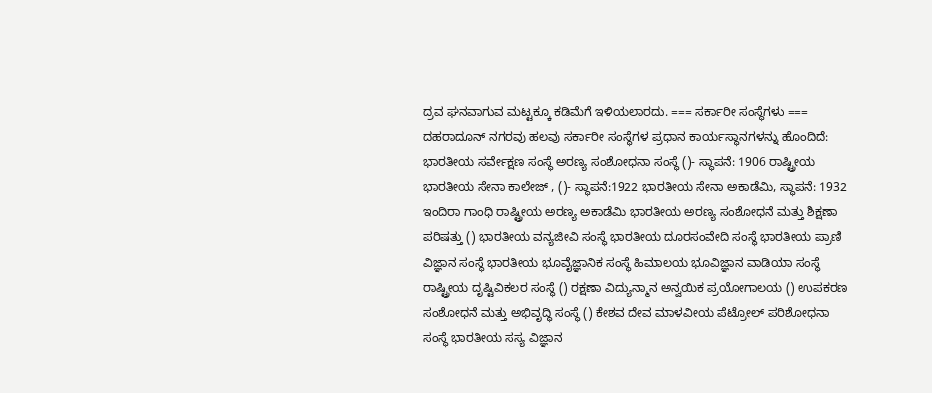ದ್ರವ ಘನವಾಗುವ ಮಟ್ಟಕ್ಕೂ ಕಡಿಮೆಗೆ ಇಳಿಯಲಾರದು. === ಸರ್ಕಾರೀ ಸಂಸ್ಥೆಗಳು === ದಹರಾದೂನ್‌ ನಗರವು ಹಲವು ಸರ್ಕಾರೀ ಸಂಸ್ಥೆಗಳ ಪ್ರಧಾನ ಕಾರ್ಯಸ್ಥಾನಗಳನ್ನು ಹೊಂದಿದೆ: ಭಾರತೀಯ ಸರ್ವೇಕ್ಷಣ ಸಂಸ್ಥೆ ಅರಣ್ಯ ಸಂಶೋಧನಾ ಸಂಸ್ಥೆ ()- ಸ್ಥಾಪನೆ: 1906 ರಾಷ್ಟ್ರೀಯ ಭಾರತೀಯ ಸೇನಾ ಕಾಲೇಜ್‌ , ()- ಸ್ಥಾಪನೆ:1922 ಭಾರತೀಯ ಸೇನಾ ಅಕಾಡೆಮಿ, ಸ್ಥಾಪನೆ: 1932 ಇಂದಿರಾ ಗಾಂಧಿ ರಾಷ್ಟ್ರೀಯ ಅರಣ್ಯ ಅಕಾಡೆಮಿ ಭಾರತೀಯ ಅರಣ್ಯ ಸಂಶೋಧನೆ ಮತ್ತು ಶಿಕ್ಷಣಾ ಪರಿಷತ್ತು () ಭಾರತೀಯ ವನ್ಯಜೀವಿ ಸಂಸ್ಥೆ ಭಾರತೀಯ ದೂರಸಂವೇದಿ ಸಂಸ್ಥೆ ಭಾರತೀಯ ಪ್ರಾಣಿ ವಿಜ್ಞಾನ ಸಂಸ್ಥೆ ಭಾರತೀಯ ಭೂವೈಜ್ಞಾನಿಕ ಸಂಸ್ಥೆ ಹಿಮಾಲಯ ಭೂವಿಜ್ಞಾನ ವಾಡಿಯಾ ಸಂಸ್ಥೆ ರಾಷ್ಟ್ರೀಯ ದೃಷ್ಟಿವಿಕಲರ ಸಂಸ್ಥೆ () ರಕ್ಷಣಾ ವಿದ್ಯುನ್ಮಾನ ಅನ್ವಯಿಕ ಪ್ರಯೋಗಾಲಯ () ಉಪಕರಣ ಸಂಶೋಧನೆ ಮತ್ತು ಅಭಿವೃದ್ಧಿ ಸಂಸ್ಥೆ () ಕೇಶವ ದೇವ ಮಾಳವೀಯ ಪೆಟ್ರೋಲ್‌ ಪರಿಶೋಧನಾ ಸಂಸ್ಥೆ ಭಾರತೀಯ ಸಸ್ಯ ವಿಜ್ಞಾನ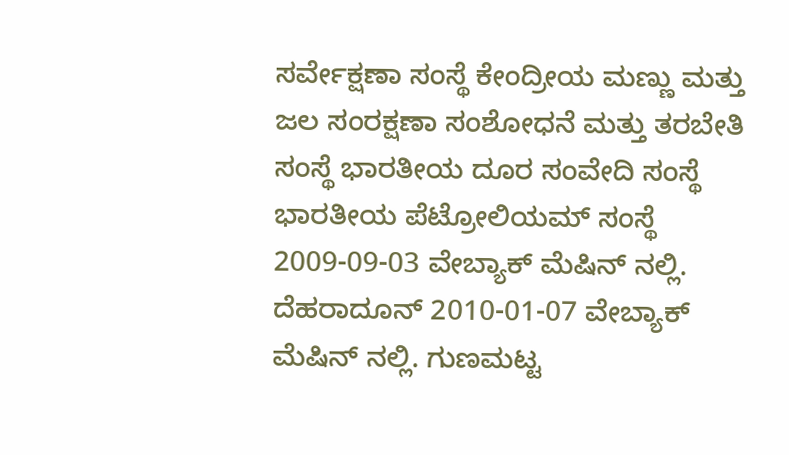ಸರ್ವೇಕ್ಷಣಾ ಸಂಸ್ಥೆ ಕೇಂದ್ರೀಯ ಮಣ್ಣು ಮತ್ತು ಜಲ ಸಂರಕ್ಷಣಾ ಸಂಶೋಧನೆ ಮತ್ತು ತರಬೇತಿ ಸಂಸ್ಥೆ ಭಾರತೀಯ ದೂರ ಸಂವೇದಿ ಸಂಸ್ಥೆ ಭಾರತೀಯ ಪೆಟ್ರೋಲಿಯಮ್‌ ಸಂಸ್ಥೆ 2009-09-03 ವೇಬ್ಯಾಕ್ ಮೆಷಿನ್ ನಲ್ಲಿ. ದೆಹರಾದೂನ್‌ 2010-01-07 ವೇಬ್ಯಾಕ್ ಮೆಷಿನ್ ನಲ್ಲಿ. ಗುಣಮಟ್ಟ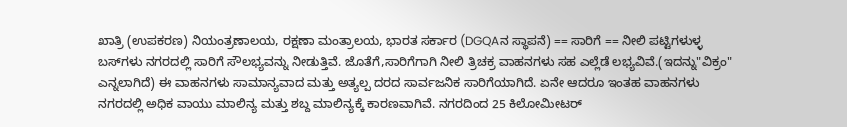ಖಾತ್ರಿ (ಉಪಕರಣ) ನಿಯಂತ್ರಣಾಲಯ, ರಕ್ಷಣಾ ಮಂತ್ರಾಲಯ, ಭಾರತ ಸರ್ಕಾರ (DGQAನ ಸ್ಥಾಪನೆ) == ಸಾರಿಗೆ == ನೀಲಿ ಪಟ್ಟಿಗಳುಳ್ಳ ಬಸ್‌ಗಳು ನಗರದಲ್ಲಿ ಸಾರಿಗೆ ಸೌಲಭ್ಯವನ್ನು ನೀಡುತ್ತಿವೆ. ಜೊತೆಗೆ,ಸಾರಿಗೆಗಾಗಿ ನೀಲಿ ತ್ರಿಚಕ್ರ ವಾಹನಗಳು ಸಹ ಎಲ್ಲೆಡೆ ಲಭ್ಯವಿವೆ.(ಇದನ್ನು"ವಿಕ್ರಂ" ಎನ್ನಲಾಗಿದೆ) ಈ ವಾಹನಗಳು ಸಾಮಾನ್ಯವಾದ ಮತ್ತು ಅತ್ಯಲ್ಪ ದರದ ಸಾರ್ವಜನಿಕ ಸಾರಿಗೆಯಾಗಿದೆ. ಏನೇ ಆದರೂ ಇಂತಹ ವಾಹನಗಳು ನಗರದಲ್ಲಿ ಅಧಿಕ ವಾಯು ಮಾಲಿನ್ಯ ಮತ್ತು ಶಬ್ದ ಮಾಲಿನ್ಯಕ್ಕೆ ಕಾರಣವಾಗಿವೆ. ನಗರದಿಂದ 25 ಕಿಲೋಮೀಟರ್‌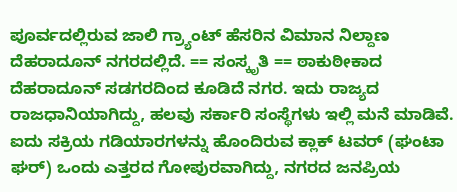ಪೂರ್ವದಲ್ಲಿರುವ ಜಾಲಿ ಗ್ರ್ಯಾಂಟ್‌ ಹೆಸರಿನ ವಿಮಾನ ನಿಲ್ದಾಣ ದೆಹರಾದೂನ್‌ ನಗರದಲ್ಲಿದೆ. == ಸಂಸ್ಕೃತಿ == ಠಾಕುಠೀಕಾದ ದೆಹರಾದೂನ್‌ ಸಡಗರದಿಂದ ಕೂಡಿದೆ ನಗರ. ಇದು ರಾಜ್ಯದ ರಾಜಧಾನಿಯಾಗಿದ್ದು, ಹಲವು ಸರ್ಕಾರಿ ಸಂಸ್ಥೆಗಳು ಇಲ್ಲಿ ಮನೆ ಮಾಡಿವೆ. ಐದು ಸಕ್ರಿಯ ಗಡಿಯಾರಗಳನ್ನು ಹೊಂದಿರುವ ಕ್ಲಾಕ್ ಟವರ್‌ (ಘಂಟಾ ಘರ್‌) ಒಂದು ಎತ್ತರದ ಗೋಪುರವಾಗಿದ್ದು, ನಗರದ ಜನಪ್ರಿಯ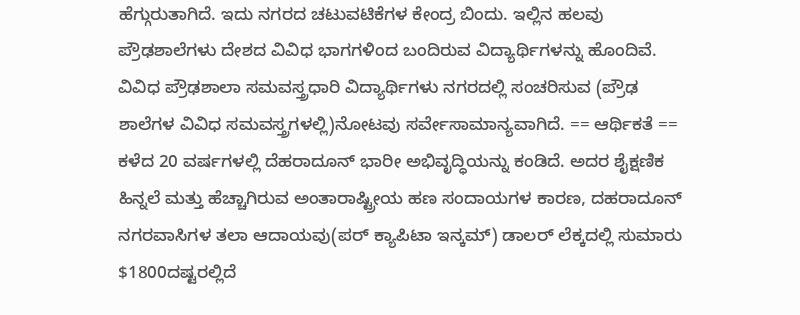ಹೆಗ್ಗುರುತಾಗಿದೆ. ಇದು ನಗರದ ಚಟುವಟಿಕೆಗಳ ಕೇಂದ್ರ ಬಿಂದು. ಇಲ್ಲಿನ ಹಲವು ಪ್ರೌಢಶಾಲೆಗಳು ದೇಶದ ವಿವಿಧ ಭಾಗಗಳಿಂದ ಬಂದಿರುವ ವಿದ್ಯಾರ್ಥಿಗಳನ್ನು ಹೊಂದಿವೆ. ವಿವಿಧ ಪ್ರೌಢಶಾಲಾ ಸಮವಸ್ತ್ರಧಾರಿ ವಿದ್ಯಾರ್ಥಿಗಳು ನಗರದಲ್ಲಿ ಸಂಚರಿಸುವ (ಪ್ರೌಢ ಶಾಲೆಗಳ ವಿವಿಧ ಸಮವಸ್ತ್ರಗಳಲ್ಲಿ)ನೋಟವು ಸರ್ವೇಸಾಮಾನ್ಯವಾಗಿದೆ. == ಆರ್ಥಿಕತೆ == ಕಳೆದ 20 ವರ್ಷಗಳಲ್ಲಿ ದೆಹರಾದೂನ್‌ ಭಾರೀ ಅಭಿವೃದ್ಧಿಯನ್ನು ಕಂಡಿದೆ. ಅದರ ಶೈಕ್ಷಣಿಕ ಹಿನ್ನಲೆ ಮತ್ತು ಹೆಚ್ಚಾಗಿರುವ ಅಂತಾರಾಷ್ಟ್ರೀಯ ಹಣ ಸಂದಾಯಗಳ ಕಾರಣ, ದಹರಾದೂನ್‌ ನಗರವಾಸಿಗಳ ತಲಾ ಆದಾಯವು(ಪರ್‌ ಕ್ಯಾಪಿಟಾ ಇನ್ಕಮ್‌) ಡಾಲರ್‌ ಲೆಕ್ಕದಲ್ಲಿ ಸುಮಾರು $1800ದಷ್ಟರಲ್ಲಿದೆ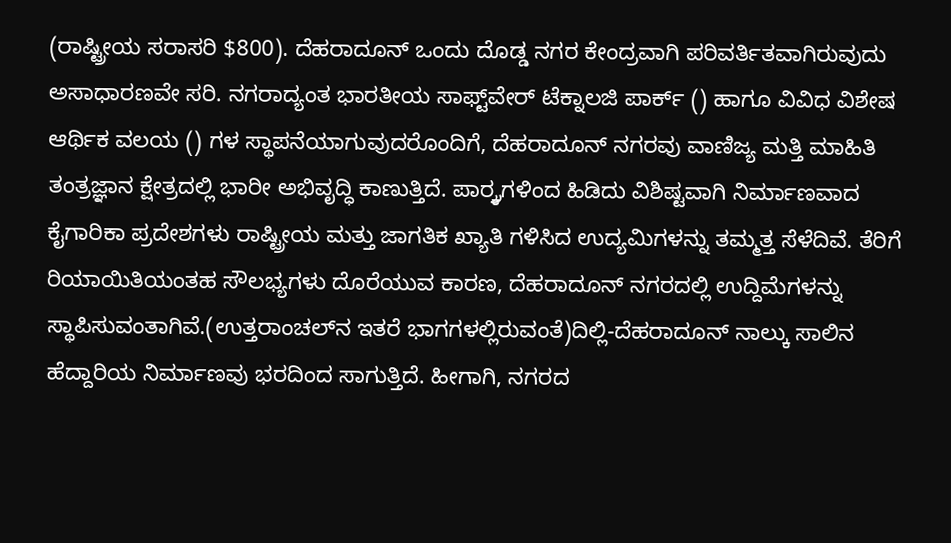(ರಾಷ್ಟ್ರೀಯ ಸರಾಸರಿ $800). ದೆಹರಾದೂನ್‌ ಒಂದು ದೊಡ್ಡ ನಗರ ಕೇಂದ್ರವಾಗಿ ಪರಿವರ್ತಿತವಾಗಿರುವುದು ಅಸಾಧಾರಣವೇ ಸರಿ. ನಗರಾದ್ಯಂತ ಭಾರತೀಯ ಸಾಫ್ಟ್‌ವೇರ್‌ ಟೆಕ್ನಾಲಜಿ ಪಾರ್ಕ್‌ () ಹಾಗೂ ವಿವಿಧ ವಿಶೇಷ ಆರ್ಥಿಕ ವಲಯ () ಗಳ ಸ್ಥಾಪನೆಯಾಗುವುದರೊಂದಿಗೆ, ದೆಹರಾದೂನ್‌ ನಗರವು ವಾಣಿಜ್ಯ ಮತ್ತಿ ಮಾಹಿತಿ ತಂತ್ರಜ್ಞಾನ ಕ್ಷೇತ್ರದಲ್ಲಿ ಭಾರೀ ಅಭಿವೃದ್ಧಿ ಕಾಣುತ್ತಿದೆ. ಪಾರ್ರ್ಕಗಳಿಂದ ಹಿಡಿದು ವಿಶಿಷ್ಟವಾಗಿ ನಿರ್ಮಾಣವಾದ ಕೈಗಾರಿಕಾ ಪ್ರದೇಶಗಳು ರಾಷ್ಟ್ರೀಯ ಮತ್ತು ಜಾಗತಿಕ ಖ್ಯಾತಿ ಗಳಿಸಿದ ಉದ್ಯಮಿಗಳನ್ನು ತಮ್ಮತ್ತ ಸೆಳೆದಿವೆ. ತೆರಿಗೆ ರಿಯಾಯಿತಿಯಂತಹ ಸೌಲಭ್ಯಗಳು ದೊರೆಯುವ ಕಾರಣ, ದೆಹರಾದೂನ್‌ ನಗರದಲ್ಲಿ ಉದ್ದಿಮೆಗಳನ್ನು ಸ್ಥಾಪಿಸುವಂತಾಗಿವೆ.(ಉತ್ತರಾಂಚಲ್‌ನ ಇತರೆ ಭಾಗಗಳಲ್ಲಿರುವಂತೆ)ದಿಲ್ಲಿ-ದೆಹರಾದೂನ್‌ ನಾಲ್ಕು ಸಾಲಿನ ಹೆದ್ದಾರಿಯ ನಿರ್ಮಾಣವು ಭರದಿಂದ ಸಾಗುತ್ತಿದೆ. ಹೀಗಾಗಿ, ನಗರದ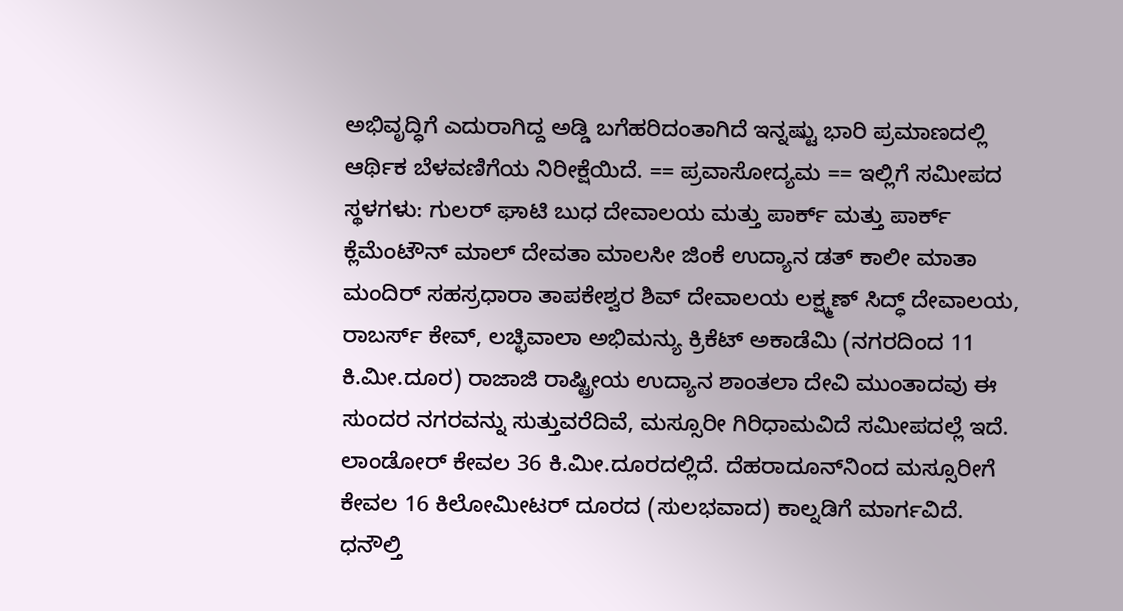ಅಭಿವೃದ್ಧಿಗೆ ಎದುರಾಗಿದ್ದ ಅಡ್ಡಿ ಬಗೆಹರಿದಂತಾಗಿದೆ ಇನ್ನಷ್ಟು ಭಾರಿ ಪ್ರಮಾಣದಲ್ಲಿ ಆರ್ಥಿಕ ಬೆಳವಣಿಗೆಯ ನಿರೀಕ್ಷೆಯಿದೆ. == ಪ್ರವಾಸೋದ್ಯಮ == ಇಲ್ಲಿಗೆ ಸಮೀಪದ ಸ್ಥಳಗಳು: ಗುಲರ್‌ ಘಾಟಿ ಬುಧ ದೇವಾಲಯ ಮತ್ತು ಪಾರ್ಕ್‌ ಮತ್ತು ಪಾರ್ಕ್ ಕ್ಲೆಮೆಂಟೌನ್‌ ಮಾಲ್‌ ದೇವತಾ ಮಾಲಸೀ ಜಿಂಕೆ ಉದ್ಯಾನ ಡತ್‌ ಕಾಲೀ ಮಾತಾ ಮಂದಿರ್‌ ಸಹಸ್ರಧಾರಾ ತಾಪಕೇಶ್ವರ ಶಿವ್‌ ದೇವಾಲಯ ಲಕ್ಷ್ಮಣ್‌ ಸಿದ್ಧ್‌ ದೇವಾಲಯ, ರಾಬರ್ಸ್‌ ಕೇವ್‌, ಲಚ್ಛಿವಾಲಾ ಅಭಿಮನ್ಯು ಕ್ರಿಕೆಟ್‌ ಅಕಾಡೆಮಿ (ನಗರದಿಂದ 11 ಕಿ.ಮೀ.ದೂರ) ರಾಜಾಜಿ ರಾಷ್ಟ್ರೀಯ ಉದ್ಯಾನ ಶಾಂತಲಾ ದೇವಿ ಮುಂತಾದವು ಈ ಸುಂದರ ನಗರವನ್ನು ಸುತ್ತುವರೆದಿವೆ, ಮಸ್ಸೂರೀ ಗಿರಿಧಾಮವಿದೆ ಸಮೀಪದಲ್ಲೆ ಇದೆ. ಲಾಂಡೋರ್‌ ಕೇವಲ 36 ಕಿ.ಮೀ.ದೂರದಲ್ಲಿದೆ. ದೆಹರಾದೂನ್‌ನಿಂದ ಮಸ್ಸೂರೀಗೆ ಕೇವಲ 16 ಕಿಲೋಮೀಟರ್‌ ದೂರದ (ಸುಲಭವಾದ) ಕಾಲ್ನಡಿಗೆ ಮಾರ್ಗವಿದೆ. ಧನೌಲ್ತಿ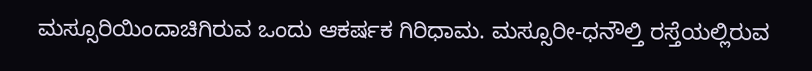ಮಸ್ಸೂರಿಯಿಂದಾಚಿಗಿರುವ ಒಂದು ಆಕರ್ಷಕ ಗಿರಿಧಾಮ. ಮಸ್ಸೂರೀ-ಧನೌಲ್ತಿ ರಸ್ತೆಯಲ್ಲಿರುವ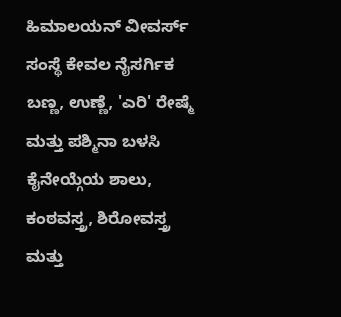ಹಿಮಾಲಯನ್‌ ವೀವರ್ಸ್‌ ಸಂಸ್ಥೆ ಕೇವಲ ನೈಸರ್ಗಿಕ ಬಣ್ಣ, ಉಣ್ಣೆ, 'ಎರಿ' ರೇಷ್ಮೆ ಮತ್ತು ಪಶ್ಮಿನಾ ಬಳಸಿ ಕೈನೇಯ್ಗೆಯ ಶಾಲು, ಕಂಠವಸ್ತ್ರ, ಶಿರೋವಸ್ತ್ರ ಮತ್ತು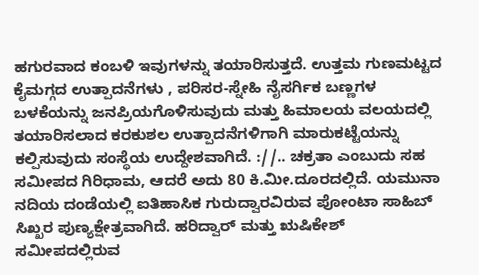ಹಗುರವಾದ ಕಂಬಳಿ ಇವುಗಳನ್ನು ತಯಾರಿಸುತ್ತದೆ. ಉತ್ತಮ ಗುಣಮಟ್ಟದ ಕೈಮಗ್ಗದ ಉತ್ಪಾದನೆಗಳು , ಪರಿಸರ-ಸ್ನೇಹಿ ನೈಸರ್ಗಿಕ ಬಣ್ಣಗಳ ಬಳಕೆಯನ್ನು ಜನಪ್ರಿಯಗೊಳಿಸುವುದು ಮತ್ತು ಹಿಮಾಲಯ ವಲಯದಲ್ಲಿ ತಯಾರಿಸಲಾದ ಕರಕುಶಲ ಉತ್ಪಾದನೆಗಳಿಗಾಗಿ ಮಾರುಕಟ್ಟೆಯನ್ನು ಕಲ್ಪಿಸುವುದು ಸಂಸ್ಥೆಯ ಉದ್ದೇಶವಾಗಿದೆ. ://.. ಚಕ್ರತಾ ಎಂಬುದು ಸಹ ಸಮೀಪದ ಗಿರಿಧಾಮ, ಆದರೆ ಅದು 80 ಕಿ.ಮೀ.ದೂರದಲ್ಲಿದೆ. ಯಮುನಾ ನದಿಯ ದಂಡೆಯಲ್ಲಿ ಐತಿಹಾಸಿಕ ಗುರುದ್ವಾರವಿರುವ ಪೋಂಟಾ ಸಾಹಿಬ್‌ ಸಿಖ್ಖರ ಪುಣ್ಯಕ್ಷೇತ್ರವಾಗಿದೆ. ಹರಿದ್ವಾರ್‌ ಮತ್ತು ಋಷಿಕೇಶ್‌ ಸಮೀಪದಲ್ಲಿರುವ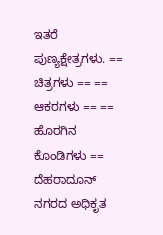ಇತರೆ ಪುಣ್ಯಕ್ಷೇತ್ರಗಳು. == ಚಿತ್ರಗಳು == == ಆಕರಗಳು == == ಹೊರಗಿನ ಕೊಂಡಿಗಳು == ದೆಹರಾದೂನ್‌ ನಗರದ ಅಧಿಕೃತ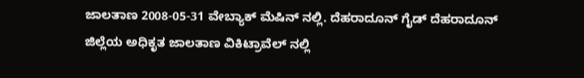ಜಾಲತಾಣ 2008-05-31 ವೇಬ್ಯಾಕ್ ಮೆಷಿನ್ ನಲ್ಲಿ. ದೆಹರಾದೂನ್‌ ಗೈಡ್ ದೆಹರಾದೂನ್‌ ಜಿಲ್ಲೆಯ ಅಧಿಕೃತ ಜಾಲತಾಣ ವಿಕಿಟ್ರಾವೆಲ್ ನಲ್ಲಿ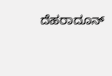ದೆಹರಾದೂನ್‌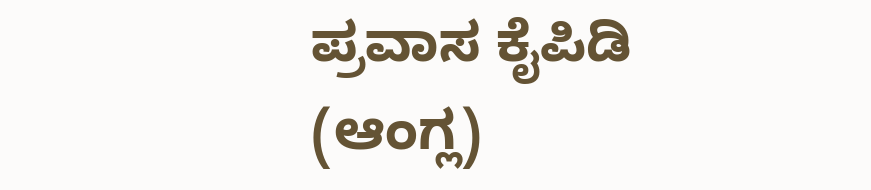ಪ್ರವಾಸ ಕೈಪಿಡಿ (ಆಂಗ್ಲ)